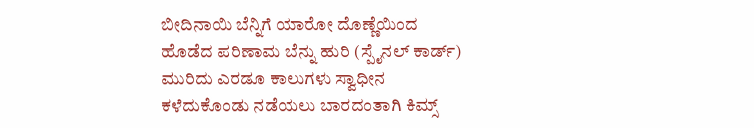ಬೀದಿನಾಯಿ ಬೆನ್ನಿಗೆ ಯಾರೋ ದೊಣ್ಣೆಯಿಂದ ಹೊಡೆದ ಪರಿಣಾಮ ಬೆನ್ನು ಹುರಿ (ಸ್ಪೈನಲ್ ಕಾರ್ಡ್) ಮುರಿದು ಎರಡೂ ಕಾಲುಗಳು ಸ್ವಾಧೀನ ಕಳೆದುಕೊಂಡು ನಡೆಯಲು ಬಾರದಂತಾಗಿ ಕಿಮ್ಸ್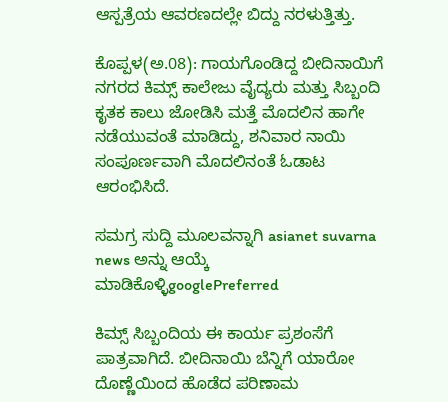ಆಸ್ಪತ್ರೆಯ ಆವರಣದಲ್ಲೇ ಬಿದ್ದು ನರಳುತ್ತಿತ್ತು.

ಕೊಪ್ಪಳ(ಅ.08): ಗಾಯಗೊಂಡಿದ್ದ ಬೀದಿನಾಯಿಗೆ ನಗರದ ಕಿಮ್ಸ್ ಕಾಲೇಜು ವೈದ್ಯರು ಮತ್ತು ಸಿಬ್ಬಂದಿ ಕೃತಕ ಕಾಲು ಜೋಡಿಸಿ ಮತ್ತೆ ಮೊದಲಿನ ಹಾಗೇ ನಡೆಯುವಂತೆ ಮಾಡಿದ್ದು, ಶನಿವಾರ ನಾಯಿ ಸಂಪೂರ್ಣವಾಗಿ ಮೊದಲಿನಂತೆ ಓಡಾಟ ಆರಂಭಿಸಿದೆ.

ಸಮಗ್ರ ಸುದ್ದಿ ಮೂಲವನ್ನಾಗಿ asianet suvarna news ಅನ್ನು ಆಯ್ಕೆ ಮಾಡಿಕೊಳ್ಳಿgooglePreferred

ಕಿಮ್ಸ್ ಸಿಬ್ಬಂದಿಯ ಈ ಕಾರ್ಯ ಪ್ರಶಂಸೆಗೆ ಪಾತ್ರವಾಗಿದೆ. ಬೀದಿನಾಯಿ ಬೆನ್ನಿಗೆ ಯಾರೋ ದೊಣ್ಣೆಯಿಂದ ಹೊಡೆದ ಪರಿಣಾಮ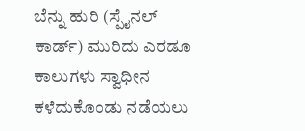ಬೆನ್ನು ಹುರಿ (ಸ್ಪೈನಲ್ ಕಾರ್ಡ್) ಮುರಿದು ಎರಡೂ ಕಾಲುಗಳು ಸ್ವಾಧೀನ ಕಳೆದುಕೊಂಡು ನಡೆಯಲು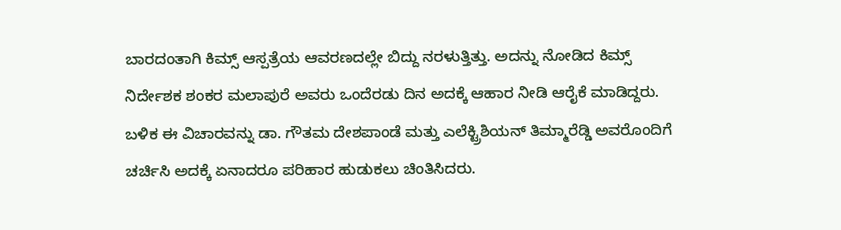ಬಾರದಂತಾಗಿ ಕಿಮ್ಸ್ ಆಸ್ಪತ್ರೆಯ ಆವರಣದಲ್ಲೇ ಬಿದ್ದು ನರಳುತ್ತಿತ್ತು. ಅದನ್ನು ನೋಡಿದ ಕಿಮ್ಸ್ ನಿರ್ದೇಶಕ ಶಂಕರ ಮಲಾಪುರೆ ಅವರು ಒಂದೆರಡು ದಿನ ಅದಕ್ಕೆ ಆಹಾರ ನೀಡಿ ಆರೈಕೆ ಮಾಡಿದ್ದರು. ಬಳಿಕ ಈ ವಿಚಾರವನ್ನು ಡಾ. ಗೌತಮ ದೇಶಪಾಂಡೆ ಮತ್ತು ಎಲೆಕ್ಟ್ರಿಶಿಯನ್ ತಿಮ್ಮಾರೆಡ್ಡಿ ಅವರೊಂದಿಗೆ ಚರ್ಚಿಸಿ ಅದಕ್ಕೆ ಏನಾದರೂ ಪರಿಹಾರ ಹುಡುಕಲು ಚಿಂತಿಸಿದರು.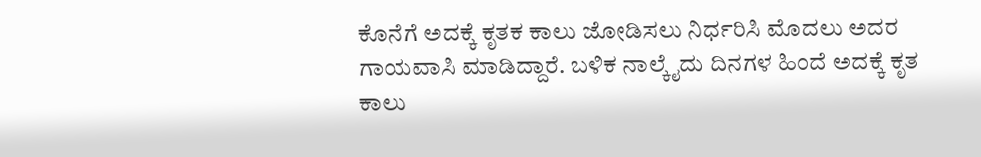ಕೊನೆಗೆ ಅದಕ್ಕೆ ಕೃತಕ ಕಾಲು ಜೋಡಿಸಲು ನಿರ್ಧರಿಸಿ ಮೊದಲು ಅದರ ಗಾಯವಾಸಿ ಮಾಡಿದ್ದಾರೆ. ಬಳಿಕ ನಾಲ್ಕೈದು ದಿನಗಳ ಹಿಂದೆ ಅದಕ್ಕೆ ಕೃತ ಕಾಲು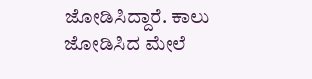ಜೋಡಿಸಿದ್ದಾರೆ. ಕಾಲು ಜೋಡಿಸಿದ ಮೇಲೆ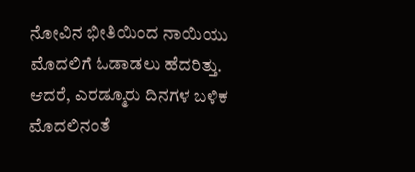ನೋವಿನ ಭೀತಿಯಿಂದ ನಾಯಿಯು ಮೊದಲಿಗೆ ಓಡಾಡಲು ಹೆದರಿತ್ತು. ಆದರೆ, ಎರಡ್ಮೂರು ದಿನಗಳ ಬಳಿಕ ಮೊದಲಿನಂತೆ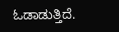ಓಡಾಡುತ್ತಿದೆ.